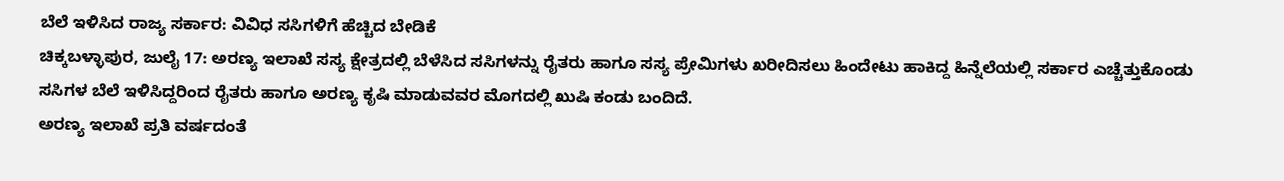ಬೆಲೆ ಇಳಿಸಿದ ರಾಜ್ಯ ಸರ್ಕಾರ: ವಿವಿಧ ಸಸಿಗಳಿಗೆ ಹೆಚ್ಚಿದ ಬೇಡಿಕೆ
ಚಿಕ್ಕಬಳ್ಳಾಪುರ, ಜುಲೈ 17: ಅರಣ್ಯ ಇಲಾಖೆ ಸಸ್ಯ ಕ್ಷೇತ್ರದಲ್ಲಿ ಬೆಳೆಸಿದ ಸಸಿಗಳನ್ನು ರೈತರು ಹಾಗೂ ಸಸ್ಯ ಪ್ರೇಮಿಗಳು ಖರೀದಿಸಲು ಹಿಂದೇಟು ಹಾಕಿದ್ದ ಹಿನ್ನೆಲೆಯಲ್ಲಿ ಸರ್ಕಾರ ಎಚ್ಚೆತ್ತುಕೊಂಡು ಸಸಿಗಳ ಬೆಲೆ ಇಳಿಸಿದ್ದರಿಂದ ರೈತರು ಹಾಗೂ ಅರಣ್ಯ ಕೃಷಿ ಮಾಡುವವರ ಮೊಗದಲ್ಲಿ ಖುಷಿ ಕಂಡು ಬಂದಿದೆ.
ಅರಣ್ಯ ಇಲಾಖೆ ಪ್ರತಿ ವರ್ಷದಂತೆ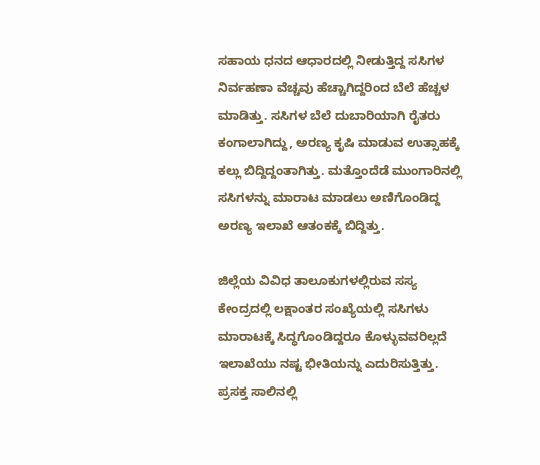ಸಹಾಯ ಧನದ ಆಧಾರದಲ್ಲಿ ನೀಡುತ್ತಿದ್ದ ಸಸಿಗಳ ನಿರ್ವಹಣಾ ವೆಚ್ಚವು ಹೆಚ್ಚಾಗಿದ್ದರಿಂದ ಬೆಲೆ ಹೆಚ್ಚಳ ಮಾಡಿತ್ತು. ಸಸಿಗಳ ಬೆಲೆ ದುಬಾರಿಯಾಗಿ ರೈತರು ಕಂಗಾಲಾಗಿದ್ದು, ಅರಣ್ಯ ಕೃಷಿ ಮಾಡುವ ಉತ್ಸಾಹಕ್ಕೆ ಕಲ್ಲು ಬಿದ್ದಿದ್ದಂತಾಗಿತ್ತು. ಮತ್ತೊಂದೆಡೆ ಮುಂಗಾರಿನಲ್ಲಿ ಸಸಿಗಳನ್ನು ಮಾರಾಟ ಮಾಡಲು ಅಣಿಗೊಂಡಿದ್ದ ಅರಣ್ಯ ಇಲಾಖೆ ಆತಂಕಕ್ಕೆ ಬಿದ್ದಿತ್ತು.

ಜಿಲ್ಲೆಯ ವಿವಿಧ ತಾಲೂಕುಗಳಲ್ಲಿರುವ ಸಸ್ಯ ಕೇಂದ್ರದಲ್ಲಿ ಲಕ್ಷಾಂತರ ಸಂಖ್ಯೆಯಲ್ಲಿ ಸಸಿಗಳು ಮಾರಾಟಕ್ಕೆ ಸಿದ್ಧಗೊಂಡಿದ್ದರೂ ಕೊಳ್ಳುವವರಿಲ್ಲದೆ ಇಲಾಖೆಯು ನಷ್ಟ ಭೀತಿಯನ್ನು ಎದುರಿಸುತ್ತಿತ್ತು.
ಪ್ರಸಕ್ತ ಸಾಲಿನಲ್ಲಿ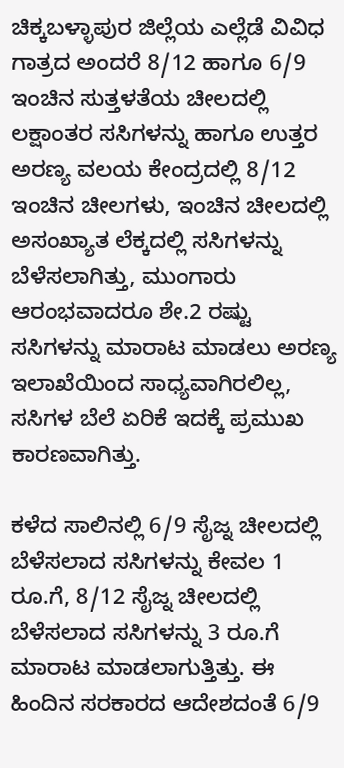ಚಿಕ್ಕಬಳ್ಳಾಪುರ ಜಿಲ್ಲೆಯ ಎಲ್ಲೆಡೆ ವಿವಿಧ ಗಾತ್ರದ ಅಂದರೆ 8/12 ಹಾಗೂ 6/9 ಇಂಚಿನ ಸುತ್ತಳತೆಯ ಚೀಲದಲ್ಲಿ ಲಕ್ಷಾಂತರ ಸಸಿಗಳನ್ನು ಹಾಗೂ ಉತ್ತರ ಅರಣ್ಯ ವಲಯ ಕೇಂದ್ರದಲ್ಲಿ 8/12 ಇಂಚಿನ ಚೀಲಗಳು, ಇಂಚಿನ ಚೀಲದಲ್ಲಿ ಅಸಂಖ್ಯಾತ ಲೆಕ್ಕದಲ್ಲಿ ಸಸಿಗಳನ್ನು ಬೆಳೆಸಲಾಗಿತ್ತು, ಮುಂಗಾರು ಆರಂಭವಾದರೂ ಶೇ.2 ರಷ್ಟು ಸಸಿಗಳನ್ನು ಮಾರಾಟ ಮಾಡಲು ಅರಣ್ಯ ಇಲಾಖೆಯಿಂದ ಸಾಧ್ಯವಾಗಿರಲಿಲ್ಲ, ಸಸಿಗಳ ಬೆಲೆ ಏರಿಕೆ ಇದಕ್ಕೆ ಪ್ರಮುಖ ಕಾರಣವಾಗಿತ್ತು.

ಕಳೆದ ಸಾಲಿನಲ್ಲಿ 6/9 ಸೈಜ್ನ ಚೀಲದಲ್ಲಿ ಬೆಳೆಸಲಾದ ಸಸಿಗಳನ್ನು ಕೇವಲ 1 ರೂ.ಗೆ, 8/12 ಸೈಜ್ನ ಚೀಲದಲ್ಲಿ ಬೆಳೆಸಲಾದ ಸಸಿಗಳನ್ನು 3 ರೂ.ಗೆ ಮಾರಾಟ ಮಾಡಲಾಗುತ್ತಿತ್ತು. ಈ ಹಿಂದಿನ ಸರಕಾರದ ಆದೇಶದಂತೆ 6/9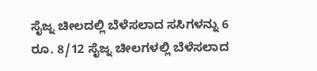ಸೈಜ್ನ ಚೀಲದಲ್ಲಿ ಬೆಳೆಸಲಾದ ಸಸಿಗಳನ್ನು 6 ರೂ. 8/12 ಸೈಜ್ನ ಚೀಲಗಳಲ್ಲಿ ಬೆಳೆಸಲಾದ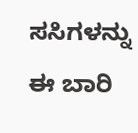ಸಸಿಗಳನ್ನು ಈ ಬಾರಿ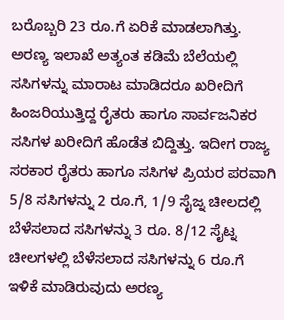ಬರೊಬ್ಬರಿ 23 ರೂ.ಗೆ ಏರಿಕೆ ಮಾಡಲಾಗಿತ್ತು.
ಅರಣ್ಯ ಇಲಾಖೆ ಅತ್ಯಂತ ಕಡಿಮೆ ಬೆಲೆಯಲ್ಲಿ ಸಸಿಗಳನ್ನು ಮಾರಾಟ ಮಾಡಿದರೂ ಖರೀದಿಗೆ ಹಿಂಜರಿಯುತ್ತಿದ್ದ ರೈತರು ಹಾಗೂ ಸಾರ್ವಜನಿಕರ ಸಸಿಗಳ ಖರೀದಿಗೆ ಹೊಡೆತ ಬಿದ್ದಿತ್ತು. ಇದೀಗ ರಾಜ್ಯ ಸರಕಾರ ರೈತರು ಹಾಗೂ ಸಸಿಗಳ ಪ್ರಿಯರ ಪರವಾಗಿ 5/8 ಸಸಿಗಳನ್ನು 2 ರೂ.ಗೆ, 1/9 ಸೈಜ್ನ ಚೀಲದಲ್ಲಿ ಬೆಳೆಸಲಾದ ಸಸಿಗಳನ್ನು 3 ರೂ. 8/12 ಸೈಟ್ನ ಚೀಲಗಳಲ್ಲಿ ಬೆಳೆಸಲಾದ ಸಸಿಗಳನ್ನು 6 ರೂ.ಗೆ ಇಳಿಕೆ ಮಾಡಿರುವುದು ಅರಣ್ಯ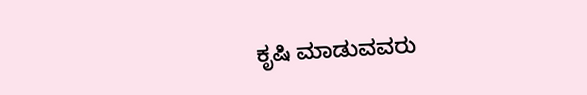ಕೃಷಿ ಮಾಡುವವರು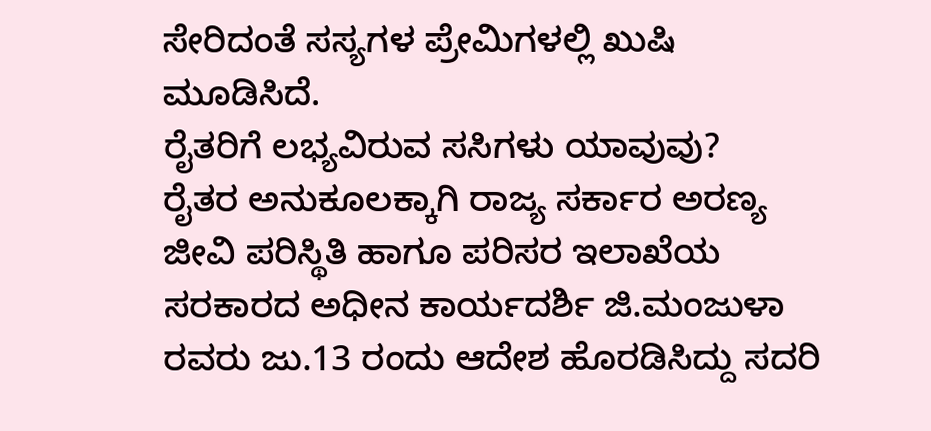ಸೇರಿದಂತೆ ಸಸ್ಯಗಳ ಪ್ರೇಮಿಗಳಲ್ಲಿ ಖುಷಿ ಮೂಡಿಸಿದೆ.
ರೈತರಿಗೆ ಲಭ್ಯವಿರುವ ಸಸಿಗಳು ಯಾವುವು?
ರೈತರ ಅನುಕೂಲಕ್ಕಾಗಿ ರಾಜ್ಯ ಸರ್ಕಾರ ಅರಣ್ಯ ಜೀವಿ ಪರಿಸ್ಥಿತಿ ಹಾಗೂ ಪರಿಸರ ಇಲಾಖೆಯ ಸರಕಾರದ ಅಧೀನ ಕಾರ್ಯದರ್ಶಿ ಜಿ.ಮಂಜುಳಾ ರವರು ಜು.13 ರಂದು ಆದೇಶ ಹೊರಡಿಸಿದ್ದು ಸದರಿ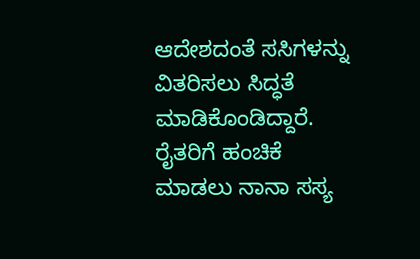ಆದೇಶದಂತೆ ಸಸಿಗಳನ್ನು ವಿತರಿಸಲು ಸಿದ್ಧತೆ ಮಾಡಿಕೊಂಡಿದ್ದಾರೆ.
ರೈತರಿಗೆ ಹಂಚಿಕೆ ಮಾಡಲು ನಾನಾ ಸಸ್ಯ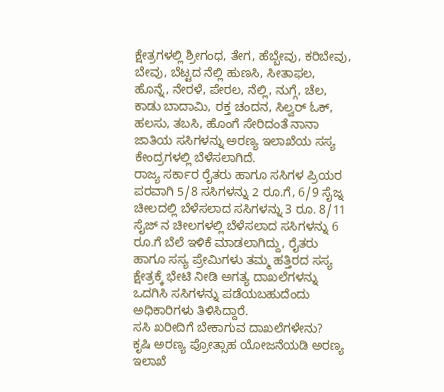ಕ್ಷೇತ್ರಗಳಲ್ಲಿ ಶ್ರೀಗಂಧ, ತೇಗ, ಹೆಬ್ಬೇವು, ಕರಿಬೇವು, ಬೇವು, ಬೆಟ್ಟದ ನೆಲ್ಲಿ ಹುಣಸಿ, ಸೀತಾಫಲ, ಹೊನ್ನೆ, ನೇರಳೆ, ಪೇರಲ, ನೆಲ್ಲಿ, ನುಗ್ಗೆ, ಚೆಲ, ಕಾಡು ಬಾದಾಮಿ, ರಕ್ತ ಚಂದನ, ಸಿಲ್ವರ್ ಓಕ್, ಹಲಸು, ತಬಸಿ, ಹೊಂಗೆ ಸೇರಿದಂತೆ ನಾನಾ ಜಾತಿಯ ಸಸಿಗಳನ್ನು ಅರಣ್ಯ ಇಲಾಖೆಯ ಸಸ್ಯ ಕೇಂದ್ರಗಳಲ್ಲಿ ಬೆಳೆಸಲಾಗಿದೆ.
ರಾಜ್ಯ ಸರ್ಕಾರ ರೈತರು ಹಾಗೂ ಸಸಿಗಳ ಪ್ರಿಯರ ಪರವಾಗಿ 5/8 ಸಸಿಗಳನ್ನು 2 ರೂ.ಗೆ, 6/9 ಸೈಜ್ನ ಚೀಲದಲ್ಲಿ ಬೆಳೆಸಲಾದ ಸಸಿಗಳನ್ನು 3 ರೂ. 8/11 ಸೈಜ್ ನ ಚೀಲಗಳಲ್ಲಿ ಬೆಳೆಸಲಾದ ಸಸಿಗಳನ್ನು 6 ರೂ.ಗೆ ಬೆಲೆ ಇಳಿಕೆ ಮಾಡಲಾಗಿದ್ದು, ರೈತರು ಹಾಗೂ ಸಸ್ಯ ಪ್ರೇಮಿಗಳು ತಮ್ಮ ಹತ್ತಿರದ ಸಸ್ಯ ಕ್ಷೇತ್ರಕ್ಕೆ ಭೇಟಿ ನೀಡಿ ಅಗತ್ಯ ದಾಖಲೆಗಳನ್ನು ಒದಗಿಸಿ ಸಸಿಗಳನ್ನು ಪಡೆಯಬಹುದೆಂದು ಅಧಿಕಾರಿಗಳು ತಿಳಿಸಿದ್ದಾರೆ.
ಸಸಿ ಖರೀದಿಗೆ ಬೇಕಾಗುವ ದಾಖಲೆಗಳೇನು?
ಕೃಷಿ ಅರಣ್ಯ ಪ್ರೋತ್ಸಾಹ ಯೋಜನೆಯಡಿ ಅರಣ್ಯ ಇಲಾಖೆ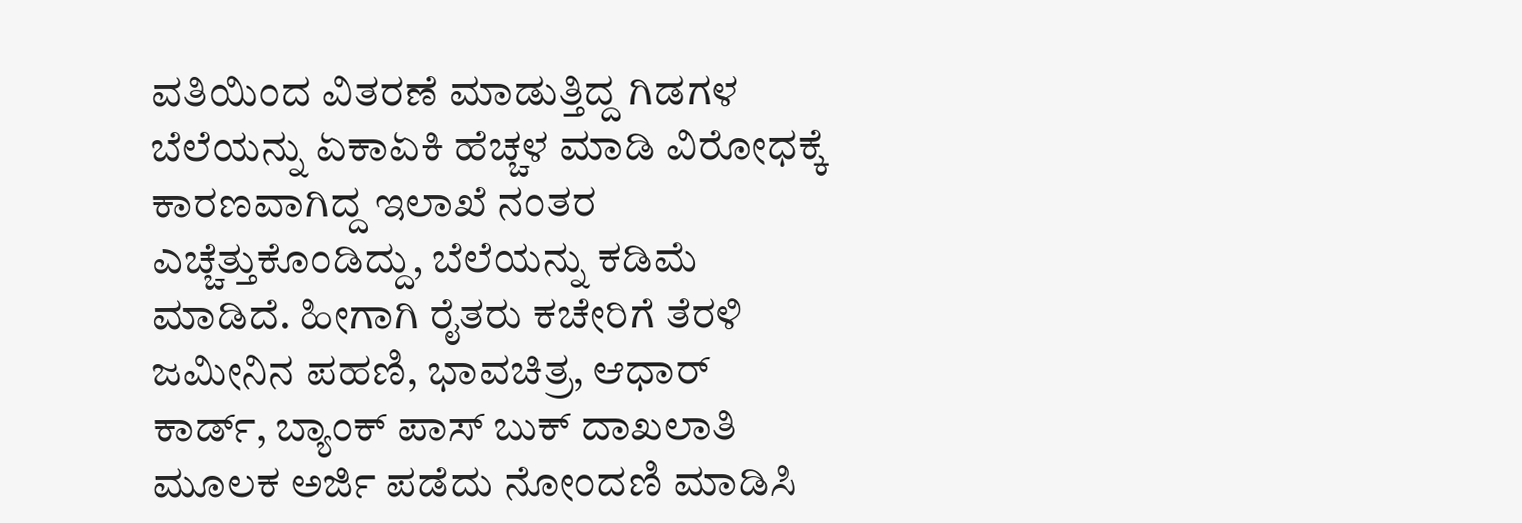ವತಿಯಿಂದ ವಿತರಣೆ ಮಾಡುತ್ತಿದ್ದ ಗಿಡಗಳ ಬೆಲೆಯನ್ನು ಏಕಾಏಕಿ ಹೆಚ್ಚಳ ಮಾಡಿ ವಿರೋಧಕ್ಕೆ ಕಾರಣವಾಗಿದ್ದ ಇಲಾಖೆ ನಂತರ ಎಚ್ಚೆತ್ತುಕೊಂಡಿದ್ದು, ಬೆಲೆಯನ್ನು ಕಡಿಮೆ ಮಾಡಿದೆ. ಹೀಗಾಗಿ ರೈತರು ಕಚೇರಿಗೆ ತೆರಳಿ ಜಮೀನಿನ ಪಹಣಿ, ಭಾವಚಿತ್ರ, ಆಧಾರ್ ಕಾರ್ಡ್, ಬ್ಯಾಂಕ್ ಪಾಸ್ ಬುಕ್ ದಾಖಲಾತಿ ಮೂಲಕ ಅರ್ಜಿ ಪಡೆದು ನೋಂದಣಿ ಮಾಡಿಸಿ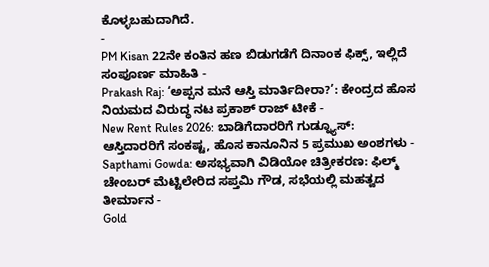ಕೊಳ್ಳಬಹುದಾಗಿದೆ.
-
PM Kisan 22ನೇ ಕಂತಿನ ಹಣ ಬಿಡುಗಡೆಗೆ ದಿನಾಂಕ ಫಿಕ್ಸ್, ಇಲ್ಲಿದೆ ಸಂಪೂರ್ಣ ಮಾಹಿತಿ -
Prakash Raj: ‘ಅಪ್ಪನ ಮನೆ ಆಸ್ತಿ ಮಾರ್ತಿದೀರಾ?’: ಕೇಂದ್ರದ ಹೊಸ ನಿಯಮದ ವಿರುದ್ಧ ನಟ ಪ್ರಕಾಶ್ ರಾಜ್ ಟೀಕೆ -
New Rent Rules 2026: ಬಾಡಿಗೆದಾರರಿಗೆ ಗುಡ್ನ್ಯೂಸ್: ಆಸ್ತಿದಾರರಿಗೆ ಸಂಕಷ್ಟ, ಹೊಸ ಕಾನೂನಿನ 5 ಪ್ರಮುಖ ಅಂಶಗಳು -
Sapthami Gowda: ಅಸಭ್ಯವಾಗಿ ವಿಡಿಯೋ ಚಿತ್ರೀಕರಣ: ಫಿಲ್ಮ್ ಚೇಂಬರ್ ಮೆಟ್ಟಿಲೇರಿದ ಸಪ್ತಮಿ ಗೌಡ, ಸಭೆಯಲ್ಲಿ ಮಹತ್ವದ ತೀರ್ಮಾನ -
Gold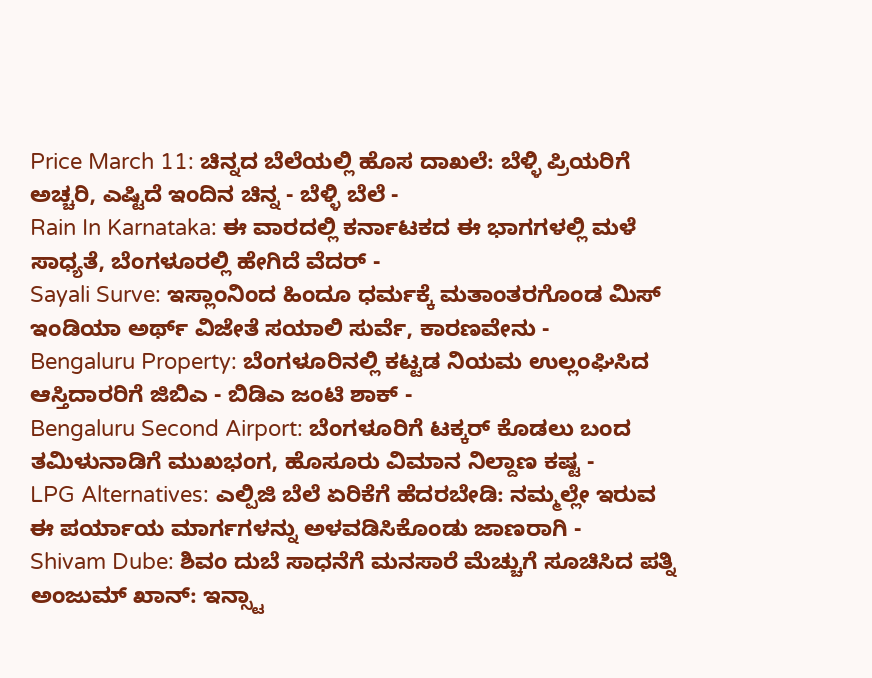Price March 11: ಚಿನ್ನದ ಬೆಲೆಯಲ್ಲಿ ಹೊಸ ದಾಖಲೆ: ಬೆಳ್ಳಿ ಪ್ರಿಯರಿಗೆ ಅಚ್ಚರಿ, ಎಷ್ಟಿದೆ ಇಂದಿನ ಚಿನ್ನ - ಬೆಳ್ಳಿ ಬೆಲೆ -
Rain In Karnataka: ಈ ವಾರದಲ್ಲಿ ಕರ್ನಾಟಕದ ಈ ಭಾಗಗಳಲ್ಲಿ ಮಳೆ ಸಾಧ್ಯತೆ, ಬೆಂಗಳೂರಲ್ಲಿ ಹೇಗಿದೆ ವೆದರ್ -
Sayali Surve: ಇಸ್ಲಾಂನಿಂದ ಹಿಂದೂ ಧರ್ಮಕ್ಕೆ ಮತಾಂತರಗೊಂಡ ಮಿಸ್ ಇಂಡಿಯಾ ಅರ್ಥ್ ವಿಜೇತೆ ಸಯಾಲಿ ಸುರ್ವೆ, ಕಾರಣವೇನು -
Bengaluru Property: ಬೆಂಗಳೂರಿನಲ್ಲಿ ಕಟ್ಟಡ ನಿಯಮ ಉಲ್ಲಂಘಿಸಿದ ಆಸ್ತಿದಾರರಿಗೆ ಜಿಬಿಎ - ಬಿಡಿಎ ಜಂಟಿ ಶಾಕ್ -
Bengaluru Second Airport: ಬೆಂಗಳೂರಿಗೆ ಟಕ್ಕರ್ ಕೊಡಲು ಬಂದ ತಮಿಳುನಾಡಿಗೆ ಮುಖಭಂಗ, ಹೊಸೂರು ವಿಮಾನ ನಿಲ್ದಾಣ ಕಷ್ಟ -
LPG Alternatives: ಎಲ್ಪಿಜಿ ಬೆಲೆ ಏರಿಕೆಗೆ ಹೆದರಬೇಡಿ: ನಮ್ಮಲ್ಲೇ ಇರುವ ಈ ಪರ್ಯಾಯ ಮಾರ್ಗಗಳನ್ನು ಅಳವಡಿಸಿಕೊಂಡು ಜಾಣರಾಗಿ -
Shivam Dube: ಶಿವಂ ದುಬೆ ಸಾಧನೆಗೆ ಮನಸಾರೆ ಮೆಚ್ಚುಗೆ ಸೂಚಿಸಿದ ಪತ್ನಿ ಅಂಜುಮ್ ಖಾನ್: ಇನ್ಸ್ಟಾ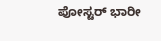ಪೋಸ್ಟರ್ ಭಾರೀ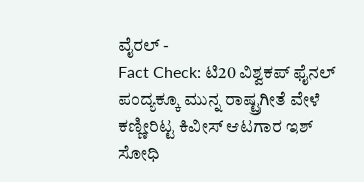ವೈರಲ್ -
Fact Check: ಟಿ20 ವಿಶ್ವಕಪ್ ಫೈನಲ್ ಪಂದ್ಯಕ್ಕೂ ಮುನ್ನ ರಾಷ್ಟ್ರಗೀತೆ ವೇಳೆ ಕಣ್ಣೀರಿಟ್ಟ ಕಿವೀಸ್ ಆಟಗಾರ ಇಶ್ ಸೋಧಿ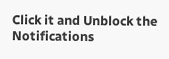Click it and Unblock the Notifications